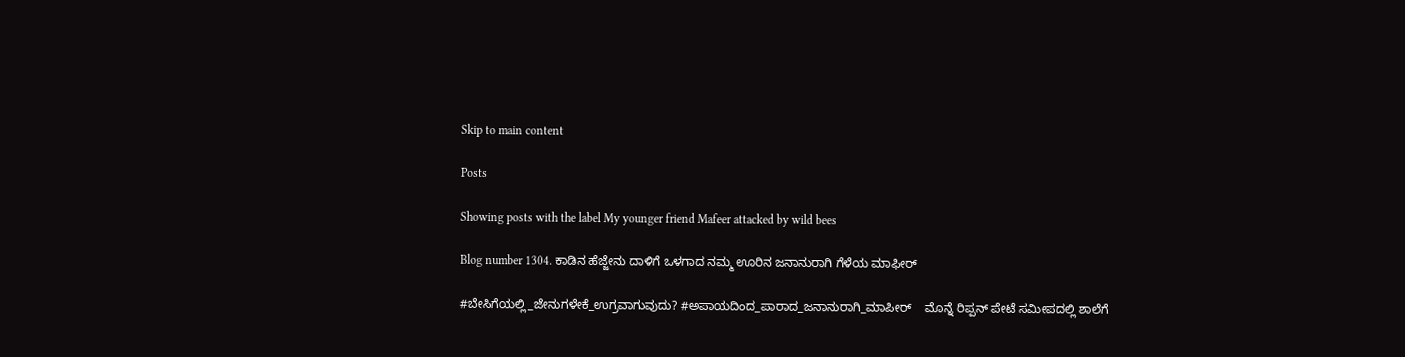Skip to main content

Posts

Showing posts with the label My younger friend Mafeer attacked by wild bees

Blog number 1304. ಕಾಡಿನ ಹೆಜ್ಜೇನು ದಾಳಿಗೆ ಒಳಗಾದ ನಮ್ಮ ಊರಿನ ಜನಾನುರಾಗಿ ಗೆಳೆಯ ಮಾಫೀರ್

#ಬೇಸಿಗೆಯಲ್ಲಿ_ಜೇನುಗಳೇಕೆ_ಉಗ್ರವಾಗುವುದು? #ಅಪಾಯದಿಂದ_ಪಾರಾದ_ಜನಾನುರಾಗಿ_ಮಾಪೀರ್    ಮೊನ್ನೆ ರಿಪ್ಪನ್ ಪೇಟೆ ಸಮೀಪದಲ್ಲಿ ಶಾಲೆಗೆ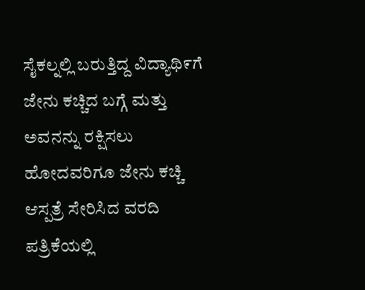ಸೈಕಲ್ನಲ್ಲಿ ಬರುತ್ತಿದ್ದ ವಿದ್ಯಾಥಿ೯ಗೆ ಜೇನು ಕಚ್ಚಿದ ಬಗ್ಗೆ ಮತ್ತು ಅವನನ್ನು ರಕ್ಷಿಸಲು ಹೋದವರಿಗೂ ಜೇನು ಕಚ್ಚಿ ಆಸ್ಪತ್ರೆ ಸೇರಿಸಿದ ವರದಿ ಪತ್ರಿಕೆಯಲ್ಲಿ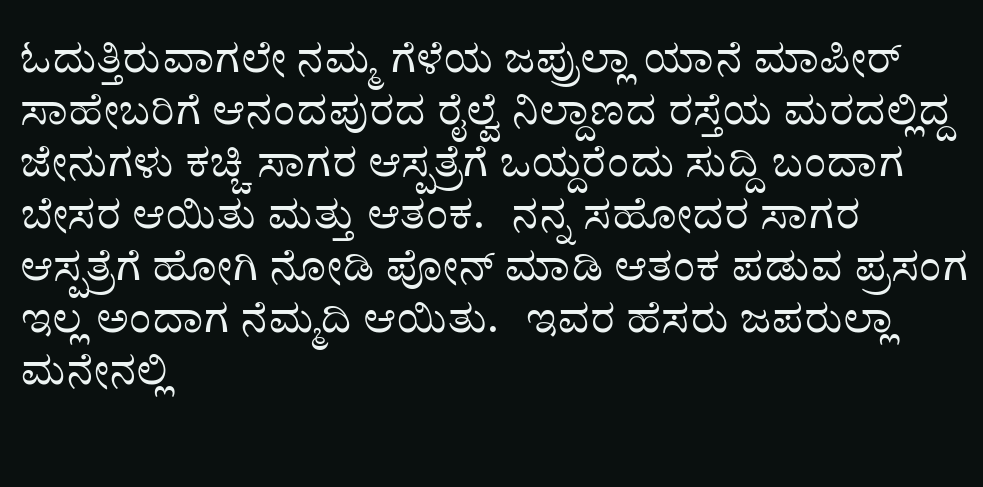ಓದುತ್ತಿರುವಾಗಲೇ ನಮ್ಮ ಗೆಳೆಯ ಜಪ್ರುಲ್ಲಾ ಯಾನೆ ಮಾಪೀರ್ ಸಾಹೇಬರಿಗೆ ಆನಂದಪುರದ ರೈಲ್ವೆ ನಿಲ್ದಾಣದ ರಸ್ತೆಯ ಮರದಲ್ಲಿದ್ದ ಜೇನುಗಳು ಕಚ್ಚಿ ಸಾಗರ ಆಸ್ಪತ್ರೆಗೆ ಒಯ್ದರೆಂದು ಸುದ್ದಿ ಬಂದಾಗ ಬೇಸರ ಆಯಿತು ಮತ್ತು ಆತಂಕ.   ನನ್ನ ಸಹೋದರ ಸಾಗರ ಆಸ್ಪತ್ರೆಗೆ ಹೋಗಿ ನೋಡಿ ಪೋನ್ ಮಾಡಿ ಆತಂಕ ಪಡುವ ಪ್ರಸಂಗ ಇಲ್ಲ ಅಂದಾಗ ನೆಮ್ಮದಿ ಆಯಿತು.   ಇವರ ಹೆಸರು ಜಪರುಲ್ಲಾ ಮನೇನಲ್ಲಿ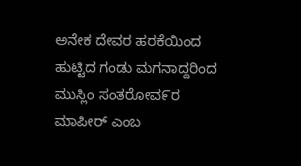ಅನೇಕ ದೇವರ ಹರಕೆಯಿಂದ ಹುಟ್ಟಿದ ಗಂಡು ಮಗನಾದ್ದರಿಂದ ಮುಸ್ಲಿಂ ಸಂತರೋವ೯ರ ಮಾಪೀರ್ ಎಂಬ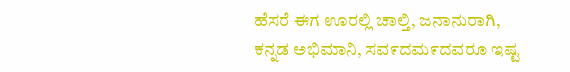ಹೆಸರೆ ಈಗ ಊರಲ್ಲಿ ಚಾಲ್ತಿ, ಜನಾನುರಾಗಿ, ಕನ್ನಡ ಅಭಿಮಾನಿ, ಸವ೯ದಮ೯ದವರೂ ಇಷ್ಟ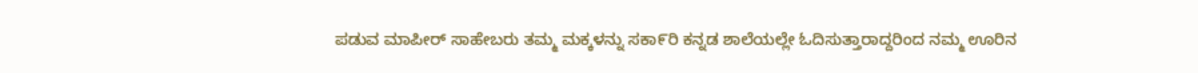ಪಡುವ ಮಾಪೀರ್ ಸಾಹೇಬರು ತಮ್ಮ ಮಕ್ಕಳನ್ನು ಸಕಾ೯ರಿ ಕನ್ನಡ ಶಾಲೆಯಲ್ಲೇ ಓದಿಸುತ್ತಾರಾದ್ದರಿಂದ ನಮ್ಮ ಊರಿನ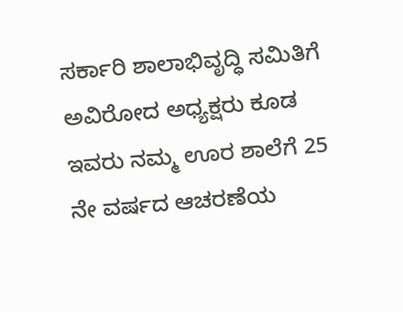ಸರ್ಕಾರಿ ಶಾಲಾಭಿವೃದ್ಧಿ ಸಮಿತಿಗೆ ಅವಿರೋದ ಅಧ್ಯಕ್ಷರು ಕೂಡ ಇವರು ನಮ್ಮ ಊರ ಶಾಲೆಗೆ 25 ನೇ ವರ್ಷದ ಆಚರಣೆಯ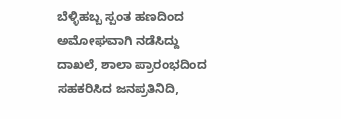ಬೆಳ್ಳಿಹಬ್ಬ ಸ್ಪಂತ ಹಣದಿಂದ ಅಮೋಘವಾಗಿ ನಡೆಸಿದ್ದು ದಾಖಲೆ, ಶಾಲಾ ಪ್ರಾರಂಭದಿಂದ ಸಹಕರಿಸಿದ ಜನಪ್ರತಿನಿದಿ,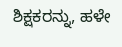ಶಿಕ್ಷಕರನ್ನು, ಹಳೇ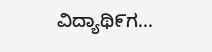ವಿದ್ಯಾಥಿ೯ಗ...